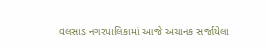વલસાડ નગરપાલિકામાં આજે અચાનક સર્જાયેલા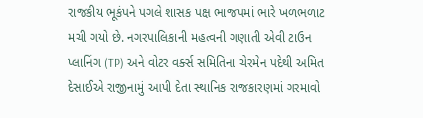રાજકીય ભૂકંપને પગલે શાસક પક્ષ ભાજપમાં ભારે ખળભળાટ મચી ગયો છે. નગરપાલિકાની મહત્વની ગણાતી એવી ટાઉન પ્લાનિંગ (TP) અને વોટર વર્ક્સ સમિતિના ચેરમેન પદેથી અમિત દેસાઈએ રાજીનામું આપી દેતા સ્થાનિક રાજકારણમાં ગરમાવો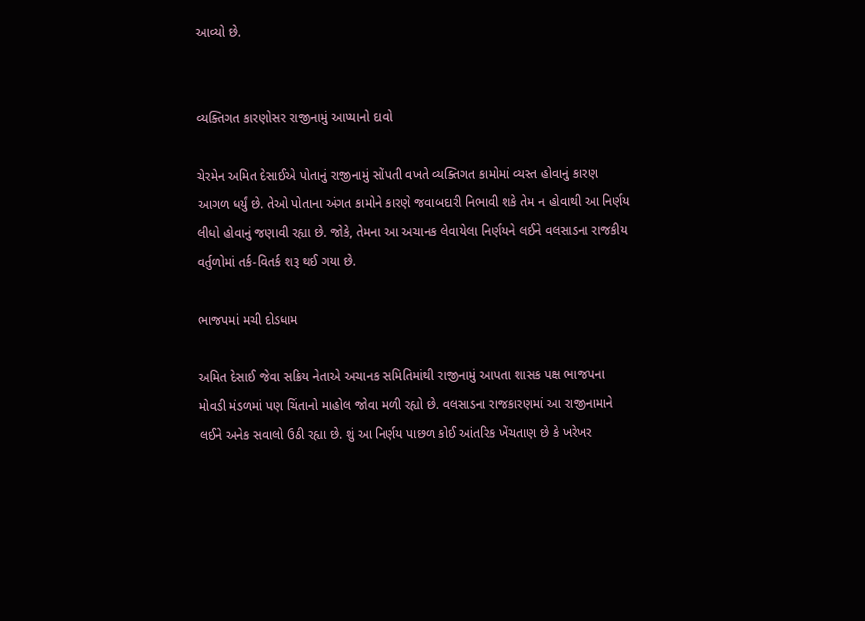આવ્યો છે.


વ્યક્તિગત કારણોસર રાજીનામું આપ્યાનો દાવો

ચેરમેન અમિત દેસાઈએ પોતાનું રાજીનામું સોંપતી વખતે વ્યક્તિગત કામોમાં વ્યસ્ત હોવાનું કારણ આગળ ધર્યું છે. તેઓ પોતાના અંગત કામોને કારણે જવાબદારી નિભાવી શકે તેમ ન હોવાથી આ નિર્ણય લીધો હોવાનું જણાવી રહ્યા છે. જોકે, તેમના આ અચાનક લેવાયેલા નિર્ણયને લઈને વલસાડના રાજકીય વર્તુળોમાં તર્ક-વિતર્ક શરૂ થઈ ગયા છે.

ભાજપમાં મચી દોડધામ

અમિત દેસાઈ જેવા સક્રિય નેતાએ અચાનક સમિતિમાંથી રાજીનામું આપતા શાસક પક્ષ ભાજપના મોવડી મંડળમાં પણ ચિંતાનો માહોલ જોવા મળી રહ્યો છે. વલસાડના રાજકારણમાં આ રાજીનામાને લઈને અનેક સવાલો ઉઠી રહ્યા છે. શું આ નિર્ણય પાછળ કોઈ આંતરિક ખેંચતાણ છે કે ખરેખર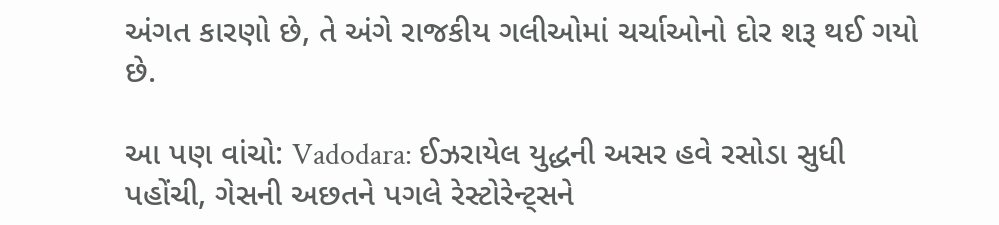અંગત કારણો છે, તે અંગે રાજકીય ગલીઓમાં ચર્ચાઓનો દોર શરૂ થઈ ગયો છે.

આ પણ વાંચો: Vadodara: ઈઝરાયેલ યુદ્ધની અસર હવે રસોડા સુધી પહોંચી, ગેસની અછતને પગલે રેસ્ટોરેન્ટ્સને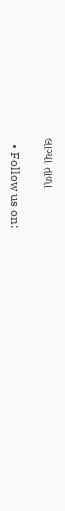લાગ્યા તાળા

  • Follow us on: